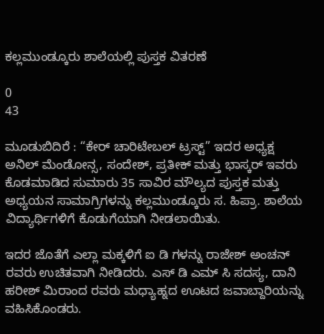ಕಲ್ಲಮುಂಡ್ಕೂರು ಶಾಲೆಯಲ್ಲಿ ಪುಸ್ತಕ ವಿತರಣೆ

0
43

ಮೂಡುಬಿದಿರೆ : “ಕೇರ್ ಚಾರಿಟೇಬಲ್ ಟ್ರಸ್ಟ್” ಇದರ ಅಧ್ಯಕ್ಷ ಅನಿಲ್ ಮೆಂಡೋನ್ಸ, ಸಂದೇಶ್, ಪ್ರತೀಕ್ ಮತ್ತು ಭಾಸ್ಕರ್ ಇವರು ಕೊಡಮಾಡಿದ ಸುಮಾರು 35 ಸಾವಿರ ಮೌಲ್ಯದ ಪುಸ್ತಕ ಮತ್ತು ಅಧ್ಯಯನ ಸಾಮಾಗ್ರಿಗಳನ್ನು ಕಲ್ಲಮುಂಡ್ಕೂರು ಸ. ಹಿಪ್ರಾ. ಶಾಲೆಯ ವಿದ್ಯಾರ್ಥಿಗಳಿಗೆ ಕೊಡುಗೆಯಾಗಿ ನೀಡಲಾಯಿತು.

ಇದರ ಜೊತೆಗೆ ಎಲ್ಲಾ ಮಕ್ಕಳಿಗೆ ಐ ಡಿ ಗಳನ್ನು ರಾಜೇಶ್ ಅಂಚನ್ ರವರು ಉಚಿತವಾಗಿ ನೀಡಿದರು. ಎಸ್ ಡಿ ಎಮ್ ಸಿ ಸದಸ್ಯ, ದಾನಿ ಹರೀಶ್ ಮಿರಾಂದ ರವರು ಮಧ್ಯಾಹ್ನದ ಊಟದ ಜವಾಬ್ದಾರಿಯನ್ನು ವಹಿಸಿಕೊಂಡರು.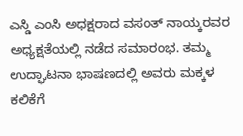ಎಸ್ಡಿ ಎಂಸಿ ಅಧಕ್ಷರಾದ ವಸಂತ್ ನಾಯ್ಕರವರ ಅಧ್ಯಕ್ಷತೆಯಲ್ಲಿ ನಡೆದ ಸಮಾರಂಭ. ತಮ್ಮ ಉದ್ಘಾಟನಾ ಭಾಷಣದಲ್ಲಿ ಅವರು ಮಕ್ಕಳ ಕಲಿಕೆಗೆ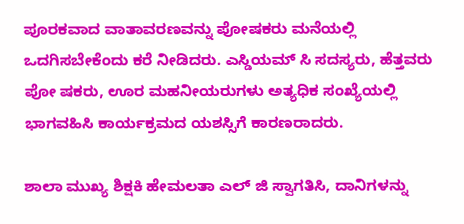ಪೂರಕವಾದ ವಾತಾವರಣವನ್ನು ಪೋಷಕರು ಮನೆಯಲ್ಲಿ ಒದಗಿಸಬೇಕೆಂದು ಕರೆ ನೀಡಿದರು. ಎಸ್ಡಿಯಮ್ ಸಿ ಸದಸ್ಯರು, ಹೆತ್ತವರು ಪೋ ಷಕರು, ಊರ ಮಹನೀಯರುಗಳು ಅತ್ಯಧಿಕ ಸಂಖ್ಯೆಯಲ್ಲಿ ಭಾಗವಹಿಸಿ ಕಾರ್ಯಕ್ರಮದ ಯಶಸ್ಸಿಗೆ ಕಾರಣರಾದರು.

ಶಾಲಾ ಮುಖ್ಯ ಶಿಕ್ಷಕಿ ಹೇಮಲತಾ ಎಲ್ ಜಿ ಸ್ವಾಗತಿಸಿ, ದಾನಿಗಳನ್ನು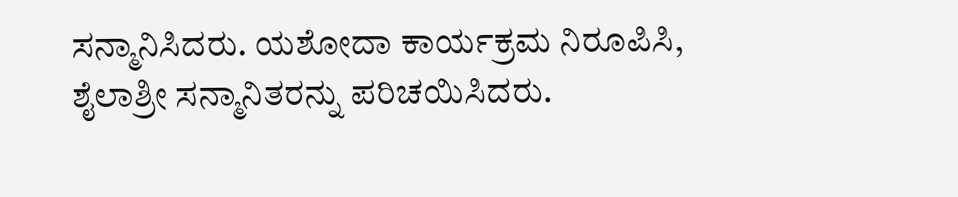ಸನ್ಮಾನಿಸಿದರು. ಯಶೋದಾ ಕಾರ್ಯಕ್ರಮ ನಿರೂಪಿಸಿ, ಶೈಲಾಶ್ರೀ ಸನ್ಮಾನಿತರನ್ನು ಪರಿಚಯಿಸಿದರು.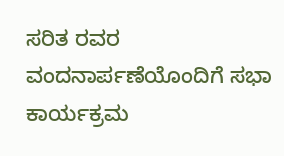ಸರಿತ ರವರ ವಂದನಾರ್ಪಣೆಯೊಂದಿಗೆ ಸಭಾ ಕಾರ್ಯಕ್ರಮ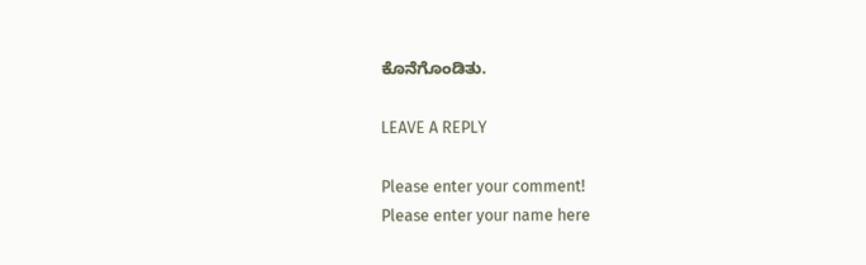ಕೊನೆಗೊಂಡಿತು.

LEAVE A REPLY

Please enter your comment!
Please enter your name here